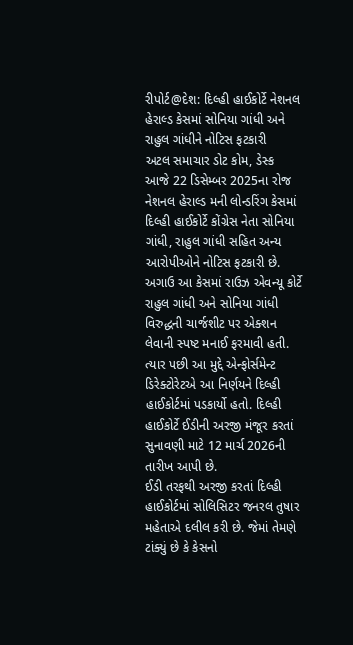રીપોર્ટ@દેશ: દિલ્હી હાઈકોર્ટે નેશનલ હેરાલ્ડ કેસમાં સોનિયા ગાંધી અને રાહુલ ગાંધીને નોટિસ ફટકારી
અટલ સમાચાર ડોટ કોમ, ડેસ્ક
આજે 22 ડિસેમ્બર 2025ના રોજ નેશનલ હેરાલ્ડ મની લોન્ડરિંગ કેસમાં દિલ્હી હાઈકોર્ટે કોંગ્રેસ નેતા સોનિયા ગાંધી, રાહુલ ગાંધી સહિત અન્ય આરોપીઓને નોટિસ ફટકારી છે. અગાઉ આ કેસમાં રાઉઝ એવન્યૂ કોર્ટે રાહુલ ગાંધી અને સોનિયા ગાંધી વિરુદ્ધની ચાર્જશીટ પર એક્શન લેવાની સ્પષ્ટ મનાઈ ફરમાવી હતી. ત્યાર પછી આ મુદ્દે એન્ફોર્સમેન્ટ ડિરેક્ટોરેટએ આ નિર્ણયને દિલ્હી હાઈકોર્ટમાં પડકાર્યો હતો. દિલ્હી હાઈકોર્ટે ઈડીની અરજી મંજૂર કરતાં સુનાવણી માટે 12 માર્ચ 2026ની તારીખ આપી છે.
ઈડી તરફથી અરજી કરતાં દિલ્હી હાઈકોર્ટમાં સોલિસિટર જનરલ તુષાર મહેતાએ દલીલ કરી છે. જેમાં તેમણે ટાંક્યું છે કે કેસનો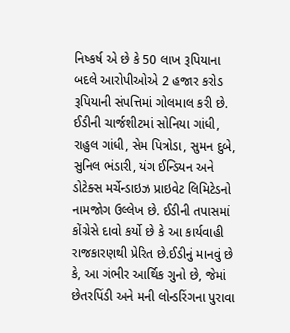નિષ્કર્ષ એ છે કે 50 લાખ રૂપિયાના બદલે આરોપીઓએ 2 હજાર કરોડ રૂપિયાની સંપત્તિમાં ગોલમાલ કરી છે. ઈડીની ચાર્જશીટમાં સોનિયા ગાંધી, રાહુલ ગાંધી, સેમ પિત્રોડા, સુમન દુબે, સુનિલ ભંડારી, યંગ ઈન્ડિયન અને ડોટેક્સ મર્ચેન્ડાઇઝ પ્રાઇવેટ લિમિટેડનો નામજોગ ઉલ્લેખ છે. ઈડીની તપાસમાં કોંગ્રેસે દાવો કર્યો છે કે આ કાર્યવાહી રાજકારણથી પ્રેરિત છે.ઈડીનું માનવું છે કે, આ ગંભીર આર્થિક ગુનો છે, જેમાં છેતરપિંડી અને મની લોન્ડરિંગના પુરાવા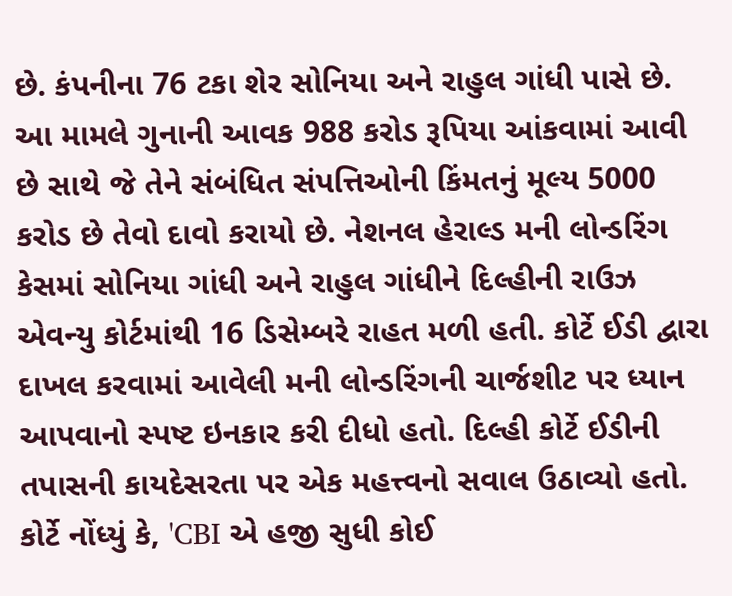છે. કંપનીના 76 ટકા શેર સોનિયા અને રાહુલ ગાંધી પાસે છે.
આ મામલે ગુનાની આવક 988 કરોડ રૂપિયા આંકવામાં આવી છે સાથે જે તેને સંબંધિત સંપત્તિઓની કિંમતનું મૂલ્ય 5000 કરોડ છે તેવો દાવો કરાયો છે. નેશનલ હેરાલ્ડ મની લોન્ડરિંગ કેસમાં સોનિયા ગાંધી અને રાહુલ ગાંધીને દિલ્હીની રાઉઝ એવન્યુ કોર્ટમાંથી 16 ડિસેમ્બરે રાહત મળી હતી. કોર્ટે ઈડી દ્વારા દાખલ કરવામાં આવેલી મની લોન્ડરિંગની ચાર્જશીટ પર ધ્યાન આપવાનો સ્પષ્ટ ઇનકાર કરી દીધો હતો. દિલ્હી કોર્ટે ઈડીની તપાસની કાયદેસરતા પર એક મહત્ત્વનો સવાલ ઉઠાવ્યો હતો.
કોર્ટે નોંધ્યું કે, 'CBI એ હજી સુધી કોઈ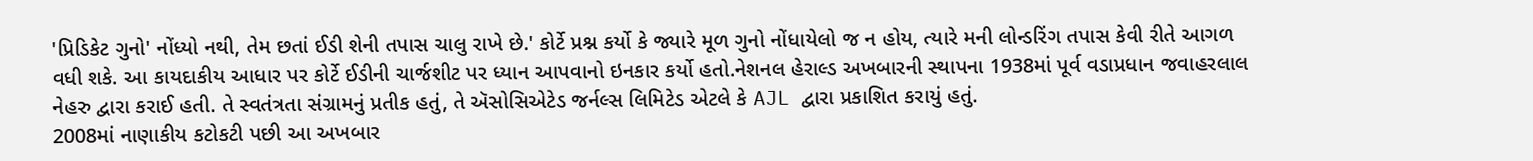'પ્રિડિકેટ ગુનો' નોંધ્યો નથી, તેમ છતાં ઈડી શેની તપાસ ચાલુ રાખે છે.' કોર્ટે પ્રશ્ન કર્યો કે જ્યારે મૂળ ગુનો નોંધાયેલો જ ન હોય, ત્યારે મની લોન્ડરિંગ તપાસ કેવી રીતે આગળ વધી શકે. આ કાયદાકીય આધાર પર કોર્ટે ઈડીની ચાર્જશીટ પર ધ્યાન આપવાનો ઇનકાર કર્યો હતો.નેશનલ હેરાલ્ડ અખબારની સ્થાપના 1938માં પૂર્વ વડાપ્રધાન જવાહરલાલ નેહરુ દ્વારા કરાઈ હતી. તે સ્વતંત્રતા સંગ્રામનું પ્રતીક હતું, તે ઍસોસિએટેડ જર્નલ્સ લિમિટેડ એટલે કે AJL દ્વારા પ્રકાશિત કરાયું હતું.
2008માં નાણાકીય કટોકટી પછી આ અખબાર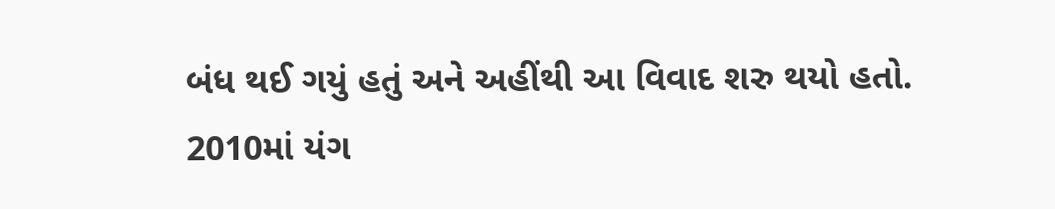બંધ થઈ ગયું હતું અને અહીંથી આ વિવાદ શરુ થયો હતો. 2010માં યંગ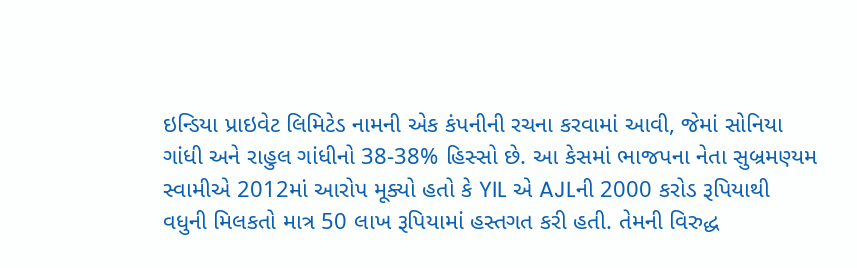ઇન્ડિયા પ્રાઇવેટ લિમિટેડ નામની એક કંપનીની રચના કરવામાં આવી, જેમાં સોનિયા ગાંધી અને રાહુલ ગાંધીનો 38-38% હિસ્સો છે. આ કેસમાં ભાજપના નેતા સુબ્રમણ્યમ સ્વામીએ 2012માં આરોપ મૂક્યો હતો કે YIL એ AJLની 2000 કરોડ રૂપિયાથી વધુની મિલકતો માત્ર 50 લાખ રૂપિયામાં હસ્તગત કરી હતી. તેમની વિરુદ્ધ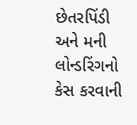છેતરપિંડી અને મની લોન્ડરિંગનો કેસ કરવાની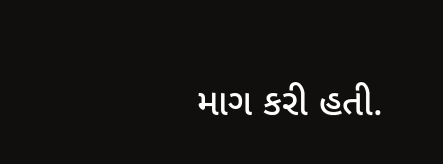માગ કરી હતી.